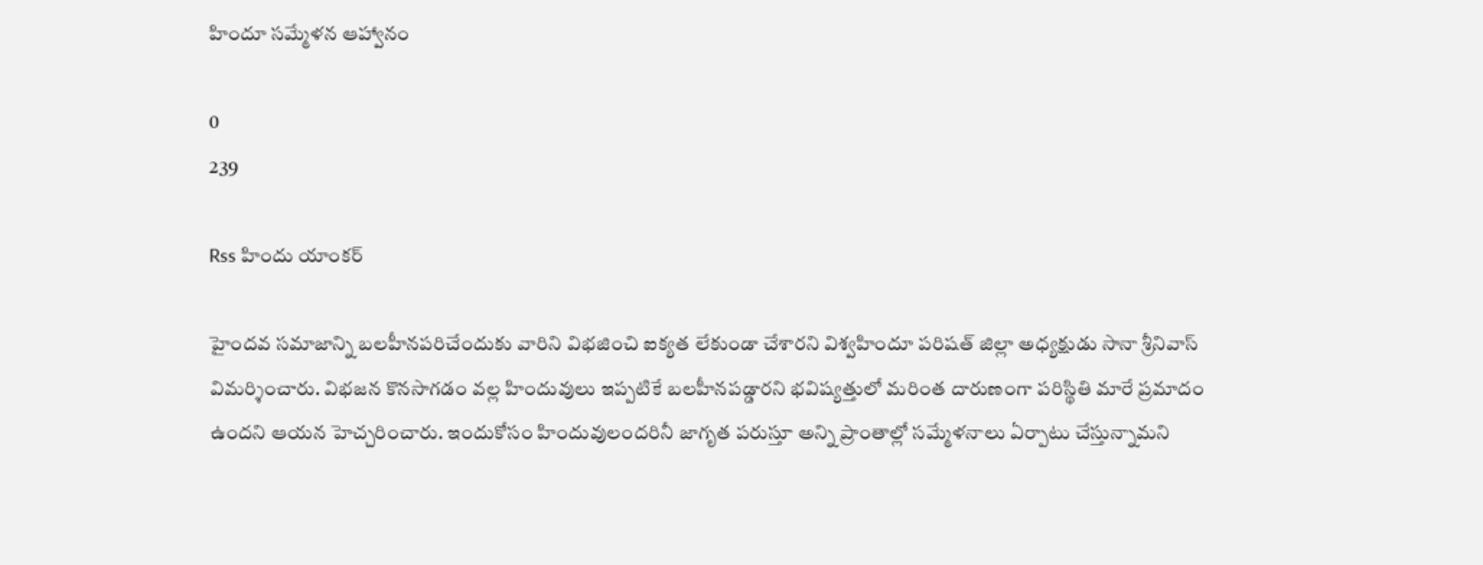హిందూ సమ్మేళన ఆహ్వానం

0
239

Rss హిందు యాంకర్

హైందవ సమాజాన్ని బలహీనపరిచేందుకు వారిని విభజించి ఐక్యత లేకుండా చేశారని విశ్వహిందూ పరిషత్ జిల్లా అధ్యక్షుడు సానా శ్రీనివాస్ విమర్శించారు. విభజన కొనసాగడం వల్ల హిందువులు ఇప్పటికే బలహీనపడ్డారని భవిష్యత్తులో మరింత దారుణంగా పరిస్థితి మారే ప్రమాదం ఉందని ఆయన హెచ్చరించారు. ఇందుకోసం హిందువులందరినీ జాగృత పరుస్తూ అన్ని ప్రాంతాల్లో సమ్మేళనాలు ఏర్పాటు చేస్తున్నామని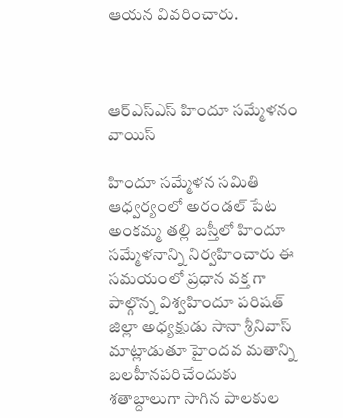ఆయన వివరించారు.



ఆర్ఎస్ఎస్ హిందూ సమ్మేళనం వాయిస్

హిందూ సమ్మేళన సమితి ఆధ్వర్యంలో అరండల్ పేట అంకమ్మ తల్లి బస్తీలో హిందూ సమ్మేళనాన్ని నిర్వహించారు ఈ సమయంలో ప్రధాన వక్త గా పాల్గొన్న విశ్వహిందూ పరిషత్ జిల్లా అధ్యక్షుడు సానా శ్రీనివాస్ మాట్లాడుతూ హైందవ మతాన్ని బలహీనపరిచేందుకు శతాబ్దాలుగా సాగిన పాలకుల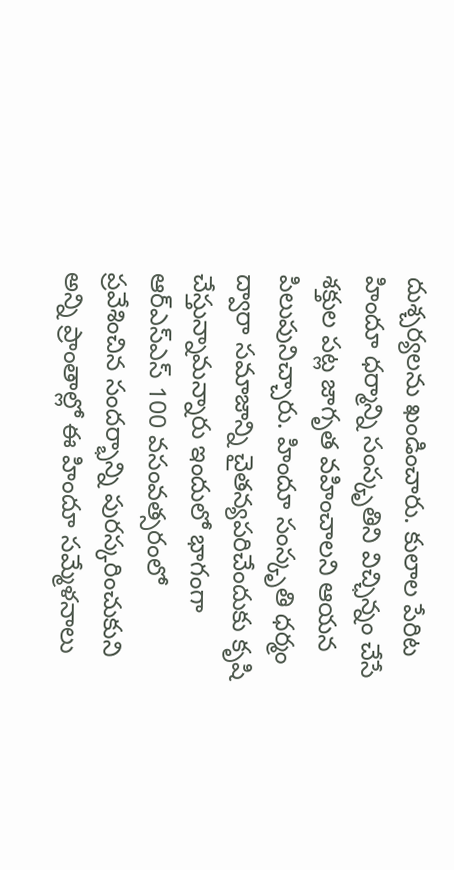దుశ్చర్యలను ఖండించారు. కులాల పేరిట హిందూ ధర్మాన్ని సంస్కృతిని విచ్ఛిన్నం చేసే శక్తుల పట్ల జాగృత వహించాలని ఆయన పిలుపునిచ్చారు. హిందూ సంస్కృతి ధర్మం ద్వారా సమాజాన్ని చైతన్యపరిచేందుకు కృషి చేస్తున్నామన్నారు ఇందులో భాగంగా ఆర్ఎస్ఎస్ 100 వసంవత్సరంలో ప్రవేశించిన సందర్భాన్ని పురస్కరించుకుని అన్ని ప్రాంతాల్లో ఈ హిందూ సమ్మేళనాలు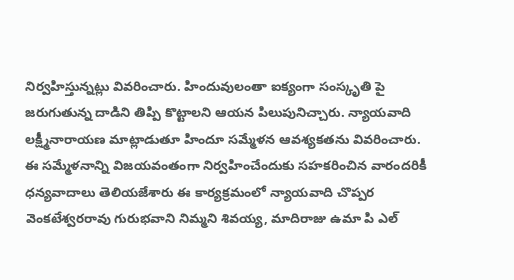నిర్వహిస్తున్నట్లు వివరించారు. హిందువులంతా ఐక్యంగా సంస్కృతి పై జరుగుతున్న దాడిని తిప్పి కొట్టాలని ఆయన పిలుపునిచ్చారు. న్యాయవాది లక్ష్మీనారాయణ మాట్లాడుతూ హిందూ సమ్మేళన ఆవశ్యకతను వివరించారు. ఈ సమ్మేళనాన్ని విజయవంతంగా నిర్వహించేందుకు సహకరించిన వారందరికీ ధన్యవాదాలు తెలియజేశారు ఈ కార్యక్రమంలో న్యాయవాది చొప్పర వెంకటేశ్వరరావు గురుభవాని నిమ్మని శివయ్య, మాదిరాజు ఉమా పి ఎల్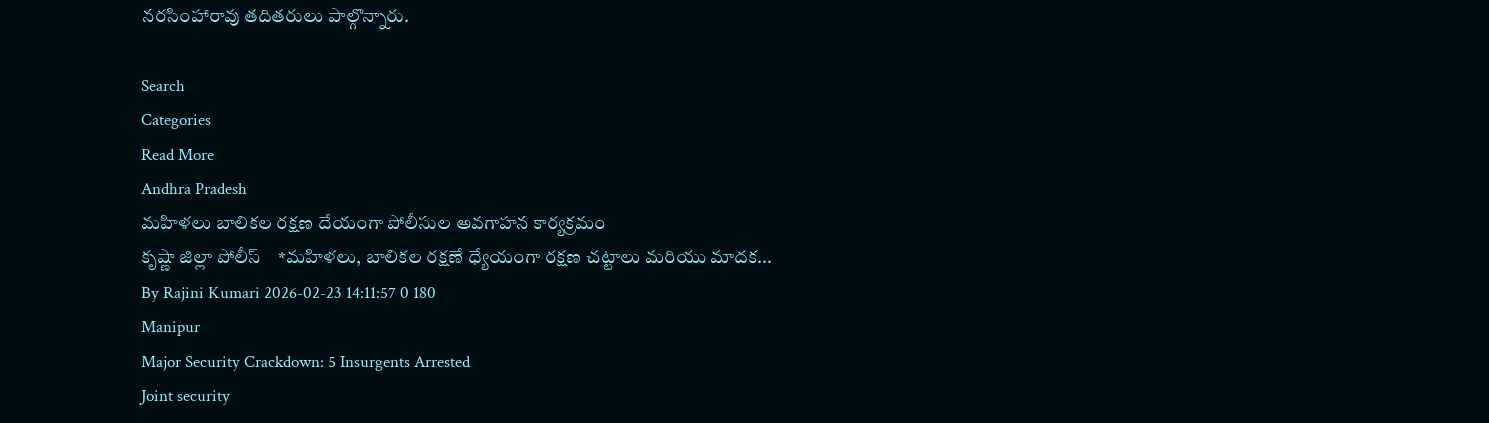నరసింహారావు తదితరులు పాల్గొన్నారు.

Search
Categories
Read More
Andhra Pradesh
మహిళలు బాలికల రక్షణ దేయంగా పోలీసుల అవగాహన కార్యక్రమం
కృష్ణా జిల్లా పోలీస్    *మహిళలు, బాలికల రక్షణే ధ్యేయంగా రక్షణ చట్టాలు మరియు మాదక...
By Rajini Kumari 2026-02-23 14:11:57 0 180
Manipur
Major Security Crackdown: 5 Insurgents Arrested
Joint security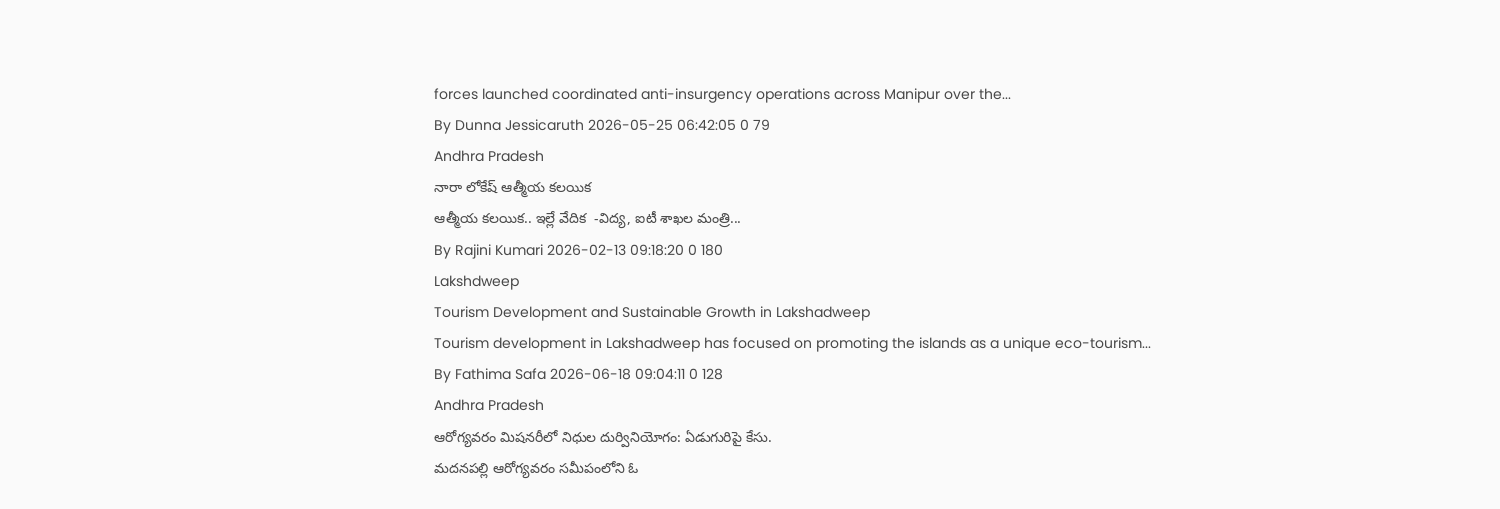forces launched coordinated anti-insurgency operations across Manipur over the...
By Dunna Jessicaruth 2026-05-25 06:42:05 0 79
Andhra Pradesh
నారా లోకేష్ ఆత్మీయ కలయిక
ఆత్మీయ క‌ల‌యిక‌.. ఇల్లే వేదిక‌  -విద్య‌, ఐటీ శాఖ‌ల మంత్రి...
By Rajini Kumari 2026-02-13 09:18:20 0 180
Lakshdweep
Tourism Development and Sustainable Growth in Lakshadweep
Tourism development in Lakshadweep has focused on promoting the islands as a unique eco-tourism...
By Fathima Safa 2026-06-18 09:04:11 0 128
Andhra Pradesh
ఆరోగ్యవరం మిషనరీలో నిధుల దుర్వినియోగం: ఏడుగురిపై కేసు.
మదనపల్లి ఆరోగ్యవరం సమీపంలోని ఓ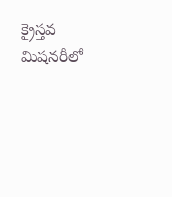క్రైస్తవ మిషనరీలో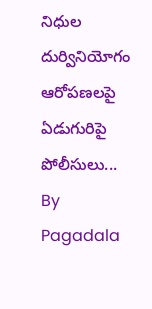నిధుల దుర్వినియోగం ఆరోపణలపై ఏడుగురిపై పోలీసులు...
By Pagadala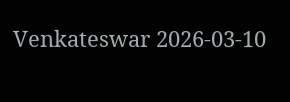Venkateswar 2026-03-10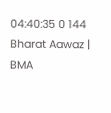04:40:35 0 144
Bharat Aawaz | BMA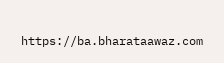https://ba.bharataawaz.com